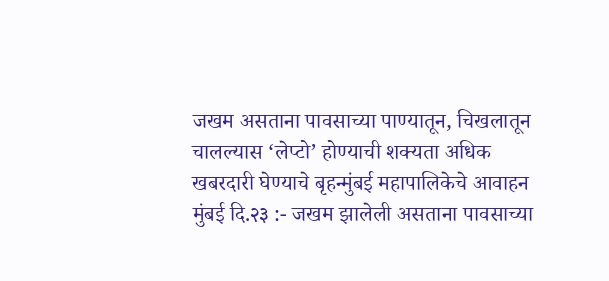जखम असताना पावसाच्या पाण्यातून, चिखलातून चालल्यास ‘लेप्टो’ होण्याची शक्यता अधिक
खबरदारी घेण्याचे बृहन्मुंबई महापालिकेचे आवाहन
मुंबई दि.२३ :- जखम झालेली असताना पावसाच्या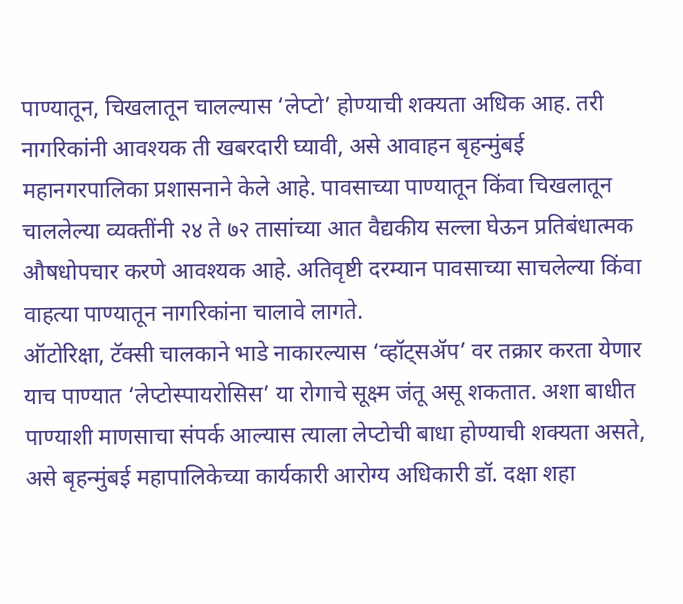पाण्यातून, चिखलातून चालल्यास ‘लेप्टो’ होण्याची शक्यता अधिक आह. तरी नागरिकांनी आवश्यक ती खबरदारी घ्यावी, असे आवाहन बृहन्मुंबई महानगरपालिका प्रशासनाने केले आहे. पावसाच्या पाण्यातून किंवा चिखलातून चाललेल्या व्यक्तींनी २४ ते ७२ तासांच्या आत वैद्यकीय सल्ला घेऊन प्रतिबंधात्मक औषधोपचार करणे आवश्यक आहे. अतिवृष्टी दरम्यान पावसाच्या साचलेल्या किंवा वाहत्या पाण्यातून नागरिकांना चालावे लागते.
ऑटोरिक्षा, टॅक्सी चालकाने भाडे नाकारल्यास ‘व्हॉट्सॲप’ वर तक्रार करता येणार
याच पाण्यात ‘लेप्टोस्पायरोसिस’ या रोगाचे सूक्ष्म जंतू असू शकतात. अशा बाधीत पाण्याशी माणसाचा संपर्क आल्यास त्याला लेप्टोची बाधा होण्याची शक्यता असते, असे बृहन्मुंबई महापालिकेच्या कार्यकारी आरोग्य अधिकारी डॉ. दक्षा शहा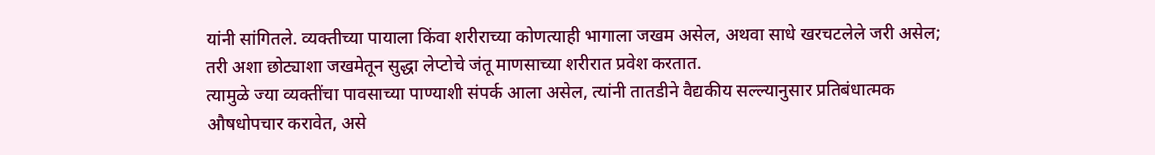यांनी सांगितले. व्यक्तीच्या पायाला किंवा शरीराच्या कोणत्याही भागाला जखम असेल, अथवा साधे खरचटलेले जरी असेल; तरी अशा छोट्याशा जखमेतून सुद्धा लेप्टोचे जंतू माणसाच्या शरीरात प्रवेश करतात.
त्यामुळे ज्या व्यक्तींचा पावसाच्या पाण्याशी संपर्क आला असेल, त्यांनी तातडीने वैद्यकीय सल्ल्यानुसार प्रतिबंधात्मक औषधोपचार करावेत, असे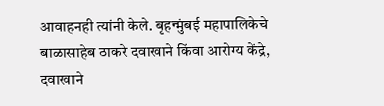आवाहनही त्यांनी केले. बृहन्मुंबई महापालिकेचे बाळासाहेब ठाकरे दवाखाने किंवा आरोग्य केंद्रे, दवाखाने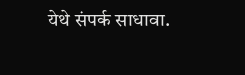येथे संपर्क साधावा.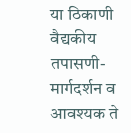या ठिकाणी वैद्यकीय तपासणी-मार्गदर्शन व आवश्यक ते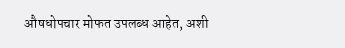औषधोपचार मोफत उपलब्ध आहेत, अशी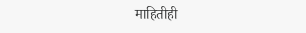माहितीही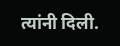त्यांनी दिली.